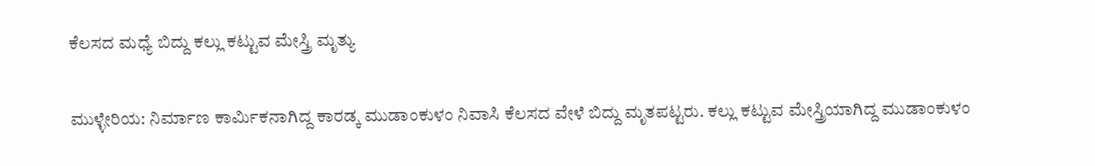ಕೆಲಸದ ಮಧ್ಯೆ ಬಿದ್ದು ಕಲ್ಲು ಕಟ್ಟುವ ಮೇಸ್ತ್ರಿ ಮೃತ್ಯು

ಮುಳ್ಳೇರಿಯ: ನಿರ್ಮಾಣ ಕಾರ್ಮಿಕನಾಗಿದ್ದ ಕಾರಡ್ಕ ಮುಡಾಂಕುಳಂ ನಿವಾಸಿ ಕೆಲಸದ ವೇಳೆ ಬಿದ್ದು ಮೃತಪಟ್ಟರು. ಕಲ್ಲು ಕಟ್ಟುವ ಮೇಸ್ತ್ರಿಯಾಗಿದ್ದ ಮುಡಾಂಕುಳಂ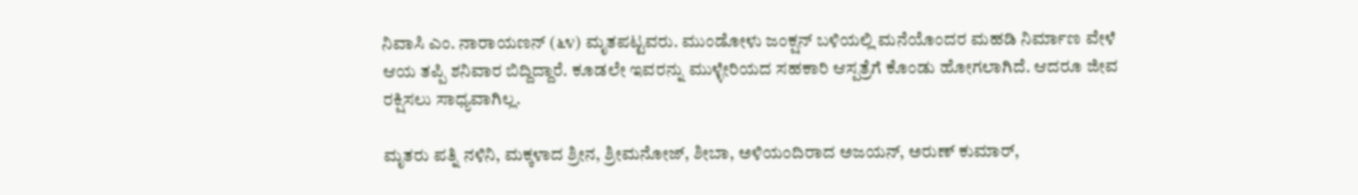ನಿವಾಸಿ ಎಂ. ನಾರಾಯಣನ್ (೬೪) ಮೃತಪಟ್ಟವರು. ಮುಂಡೋಳು ಜಂಕ್ಷನ್ ಬಳಿಯಲ್ಲಿ ಮನೆಯೊಂದರ ಮಹಡಿ ನಿರ್ಮಾಣ ವೇಳೆ ಆಯ ತಪ್ಪಿ ಶನಿವಾರ ಬಿದ್ದಿದ್ದಾರೆ. ಕೂಡಲೇ ಇವರನ್ನು ಮುಳ್ಳೇರಿಯದ ಸಹಕಾರಿ ಆಸ್ಪತ್ರೆಗೆ ಕೊಂಡು ಹೋಗಲಾಗಿದೆ. ಆದರೂ ಜೀವ ರಕ್ಷಿಸಲು ಸಾಧ್ಯವಾಗಿಲ್ಲ.

ಮೃತರು ಪತ್ನಿ ನಳಿನಿ, ಮಕ್ಕಳಾದ ಶ್ರೀನ, ಶ್ರೀಮನೋಜ್, ಶೀಬಾ, ಅಳಿಯಂದಿರಾದ ಅಜಯನ್, ಅರುಣ್ ಕುಮಾರ್,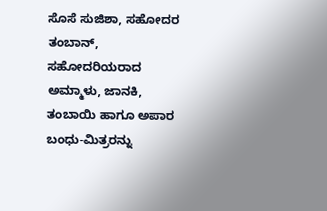ಸೊಸೆ ಸುಜಿಶಾ, ಸಹೋದರ ತಂಬಾನ್, ಸಹೋದರಿಯರಾದ ಅಮ್ಮಾಳು, ಜಾನಕಿ, ತಂಬಾಯಿ ಹಾಗೂ ಅಪಾರ ಬಂಧು-ಮಿತ್ರರನ್ನು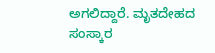ಅಗಲಿದ್ದಾರೆ. ಮೃತದೇಹದ ಸಂಸ್ಕಾರ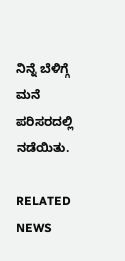ನಿನ್ನೆ ಬೆಳಿಗ್ಗೆ ಮನೆ ಪರಿಸರದಲ್ಲಿ ನಡೆಯಿತು.

RELATED NEWS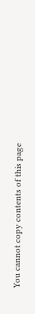You cannot copy contents of this page